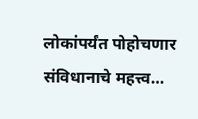लोकांपर्यंत पोहोचणार संविधानाचे महत्त्व…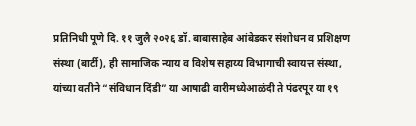प्रतिनिधी पूणे दि. ११ जुलै २०२६ डॉ. बाबासाहेब आंबेडकर संशोधन व प्रशिक्षण संस्था (बार्टी), ही सामाजिक न्याय व विशेष सहाय्य विभागाची स्वायत्त संस्था, यांच्या वतीने “संविधान दिंडी” या आषाढी वारीमध्येआळंदी ते पंढरपूर या १९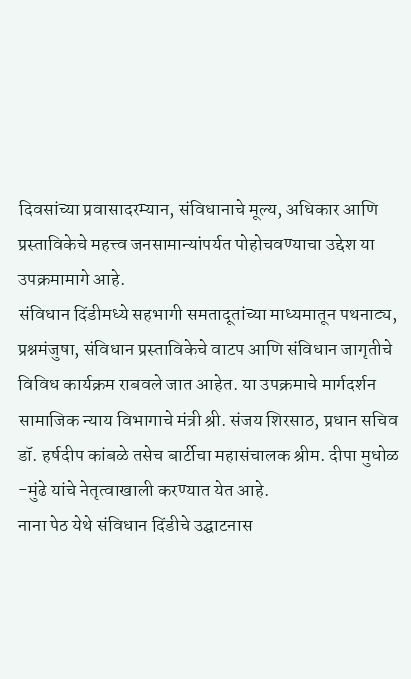दिवसांच्या प्रवासादरम्यान, संविधानाचे मूल्य, अधिकार आणि प्रस्ताविकेचे महत्त्व जनसामान्यांपर्यत पोहोचवण्याचा उद्देश या उपक्रमामागे आहे.
संविधान दिंडीमध्ये सहभागी समतादूतांच्या माध्यमातून पथनाट्य, प्रश्नमंजुषा, संविधान प्रस्ताविकेचे वाटप आणि संविधान जागृतीचे विविध कार्यक्रम राबवले जात आहेत. या उपक्रमाचे मार्गदर्शन सामाजिक न्याय विभागाचे मंत्री श्री. संजय शिरसाठ, प्रधान सचिव डॉ. हर्षदीप कांबळे तसेच बार्टीचा महासंचालक श्रीम. दीपा मुधोळ -मुंढे यांचे नेतृत्वाखाली करण्यात येत आहे.
नाना पेठ येथे संविधान दिंडीचे उद्घाटनास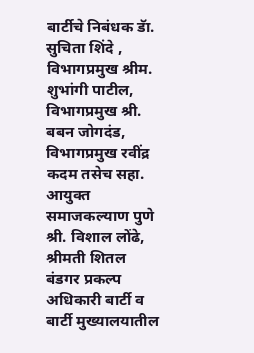बार्टीचे निबंधक डॅा. सुचिता शिंदे , विभागप्रमुख श्रीम. शुभांगी पाटील, विभागप्रमुख श्री. बबन जोगदंड, विभागप्रमुख रवींद्र कदम तसेच सहा. आयुक्त समाजकल्याण पुणे श्री. विशाल लोंढे, श्रीमती शितल बंडगर प्रकल्प अधिकारी बार्टी व बार्टी मुख्यालयातील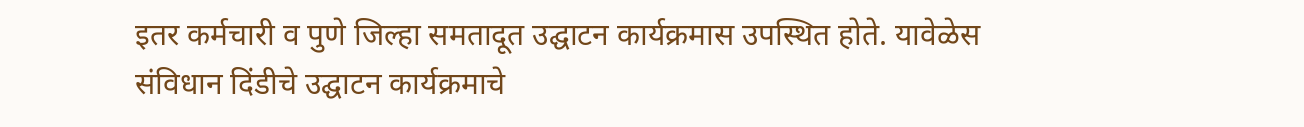इतर कर्मचारी व पुणे जिल्हा समतादूत उद्घाटन कार्यक्रमास उपस्थित होते. यावेळेस संविधान दिंडीचे उद्घाटन कार्यक्रमाचे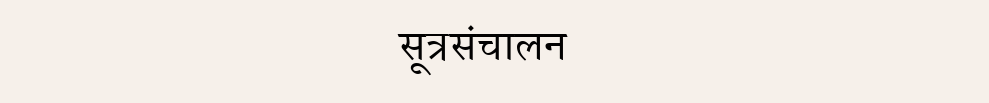सूत्रसंचालन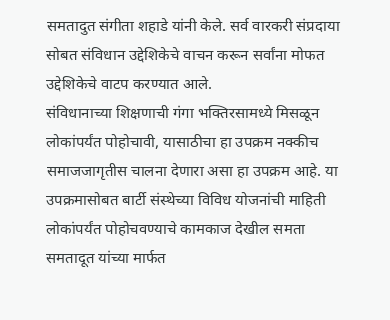समतादुत संगीता शहाडे यांनी केले. सर्व वारकरी संप्रदाया सोबत संविधान उद्देशिकेचे वाचन करून सर्वांना मोफत उद्देशिकेचे वाटप करण्यात आले.
संविधानाच्या शिक्षणाची गंगा भक्तिरसामध्ये मिसळून लोकांपर्यंत पोहोचावी, यासाठीचा हा उपक्रम नक्कीच समाजजागृतीस चालना देणारा असा हा उपक्रम आहे. या उपक्रमासोबत बार्टी संस्थेच्या विविध योजनांची माहिती लोकांपर्यंत पोहोचवण्याचे कामकाज देखील समता समतादूत यांच्या मार्फत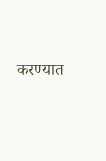करण्यात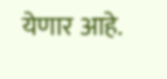येणार आहे.